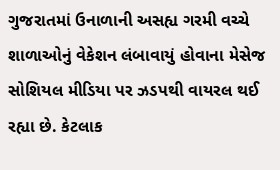ગુજરાતમાં ઉનાળાની અસહ્ય ગરમી વચ્ચે શાળાઓનું વેકેશન લંબાવાયું હોવાના મેસેજ સોશિયલ મીડિયા પર ઝડપથી વાયરલ થઈ રહ્યા છે. કેટલાક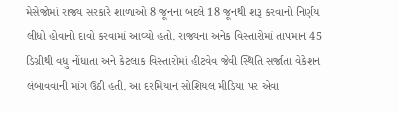મેસેજોમાં રાજ્ય સરકારે શાળાઓ 8 જૂનના બદલે 18 જૂનથી શરૂ કરવાનો નિર્ણય લીધો હોવાનો દાવો કરવામાં આવ્યો હતો. રાજ્યના અનેક વિસ્તારોમાં તાપમાન 45 ડિગ્રીથી વધુ નોંધાતા અને કેટલાક વિસ્તારોમાં હીટવેવ જેવી સ્થિતિ સર્જાતા વેકેશન લંબાવવાની માંગ ઉઠી હતી. આ દરમિયાન સોશિયલ મીડિયા પર એવા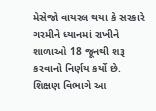મેસેજો વાયરલ થયા કે સરકારે ગરમીને ધ્યાનમાં રાખીને શાળાઓ 18 જૂનથી શરૂ કરવાનો નિર્ણય કર્યો છે.
શિક્ષણ વિભાગે આ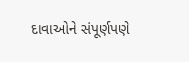દાવાઓને સંપૂર્ણપણે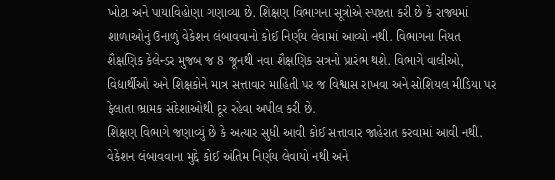ખોટા અને પાયાવિહોણા ગણાવ્યા છે. શિક્ષણ વિભાગના સૂત્રોએ સ્પષ્ટતા કરી છે કે રાજ્યમાં શાળાઓનું ઉનાળું વેકેશન લંબાવવાનો કોઈ નિર્ણય લેવામાં આવ્યો નથી. વિભાગના નિયત શૈક્ષણિક કેલેન્ડર મુજબ જ 8 જૂનથી નવા શૈક્ષણિક સત્રનો પ્રારંભ થશે. વિભાગે વાલીઓ, વિદ્યાર્થીઓ અને શિક્ષકોને માત્ર સત્તાવાર માહિતી પર જ વિશ્વાસ રાખવા અને સોશિયલ મીડિયા પર ફેલાતા ભ્રામક સંદેશાઓથી દૂર રહેવા અપીલ કરી છે.
શિક્ષણ વિભાગે જણાવ્યું છે કે અત્યાર સુધી આવી કોઈ સત્તાવાર જાહેરાત કરવામાં આવી નથી. વેકેશન લંબાવવાના મુદ્દે કોઈ અંતિમ નિર્ણય લેવાયો નથી અને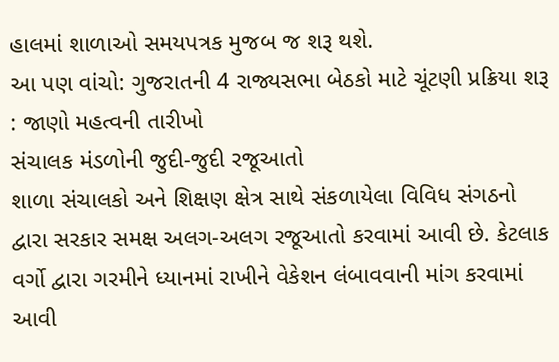હાલમાં શાળાઓ સમયપત્રક મુજબ જ શરૂ થશે.
આ પણ વાંચો: ગુજરાતની 4 રાજ્યસભા બેઠકો માટે ચૂંટણી પ્રક્રિયા શરૂ : જાણો મહત્વની તારીખો
સંચાલક મંડળોની જુદી-જુદી રજૂઆતો
શાળા સંચાલકો અને શિક્ષણ ક્ષેત્ર સાથે સંકળાયેલા વિવિધ સંગઠનો દ્વારા સરકાર સમક્ષ અલગ-અલગ રજૂઆતો કરવામાં આવી છે. કેટલાક વર્ગો દ્વારા ગરમીને ધ્યાનમાં રાખીને વેકેશન લંબાવવાની માંગ કરવામાં આવી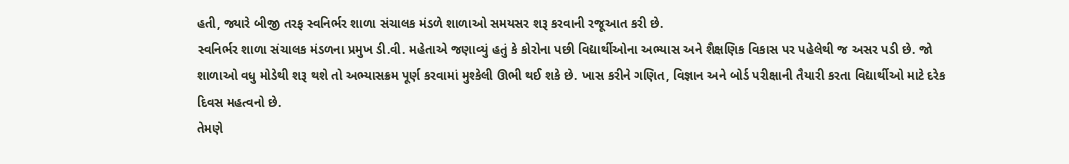હતી, જ્યારે બીજી તરફ સ્વનિર્ભર શાળા સંચાલક મંડળે શાળાઓ સમયસર શરૂ કરવાની રજૂઆત કરી છે.
સ્વનિર્ભર શાળા સંચાલક મંડળના પ્રમુખ ડી.વી. મહેતાએ જણાવ્યું હતું કે કોરોના પછી વિદ્યાર્થીઓના અભ્યાસ અને શૈક્ષણિક વિકાસ પર પહેલેથી જ અસર પડી છે. જો શાળાઓ વધુ મોડેથી શરૂ થશે તો અભ્યાસક્રમ પૂર્ણ કરવામાં મુશ્કેલી ઊભી થઈ શકે છે. ખાસ કરીને ગણિત, વિજ્ઞાન અને બોર્ડ પરીક્ષાની તૈયારી કરતા વિદ્યાર્થીઓ માટે દરેક દિવસ મહત્વનો છે.
તેમણે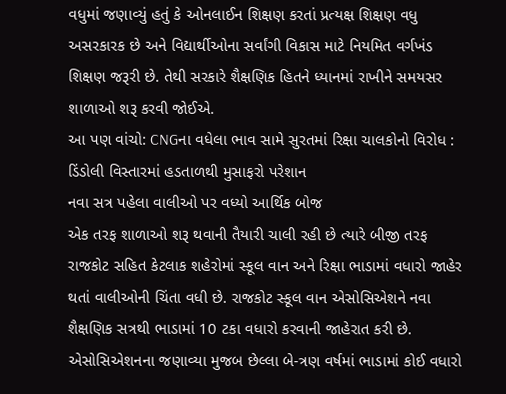વધુમાં જણાવ્યું હતું કે ઓનલાઈન શિક્ષણ કરતાં પ્રત્યક્ષ શિક્ષણ વધુ અસરકારક છે અને વિદ્યાર્થીઓના સર્વાંગી વિકાસ માટે નિયમિત વર્ગખંડ શિક્ષણ જરૂરી છે. તેથી સરકારે શૈક્ષણિક હિતને ધ્યાનમાં રાખીને સમયસર શાળાઓ શરૂ કરવી જોઈએ.
આ પણ વાંચો: CNGના વધેલા ભાવ સામે સુરતમાં રિક્ષા ચાલકોનો વિરોધ : ડિંડોલી વિસ્તારમાં હડતાળથી મુસાફરો પરેશાન
નવા સત્ર પહેલા વાલીઓ પર વધ્યો આર્થિક બોજ
એક તરફ શાળાઓ શરૂ થવાની તૈયારી ચાલી રહી છે ત્યારે બીજી તરફ રાજકોટ સહિત કેટલાક શહેરોમાં સ્કૂલ વાન અને રિક્ષા ભાડામાં વધારો જાહેર થતાં વાલીઓની ચિંતા વધી છે. રાજકોટ સ્કૂલ વાન એસોસિએશને નવા શૈક્ષણિક સત્રથી ભાડામાં 10 ટકા વધારો કરવાની જાહેરાત કરી છે. એસોસિએશનના જણાવ્યા મુજબ છેલ્લા બે-ત્રણ વર્ષમાં ભાડામાં કોઈ વધારો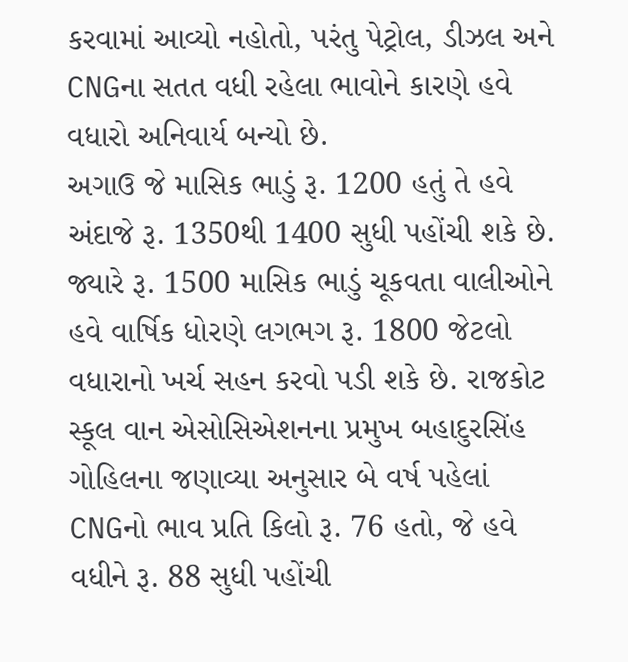કરવામાં આવ્યો નહોતો, પરંતુ પેટ્રોલ, ડીઝલ અને CNGના સતત વધી રહેલા ભાવોને કારણે હવે વધારો અનિવાર્ય બન્યો છે.
અગાઉ જે માસિક ભાડું રૂ. 1200 હતું તે હવે અંદાજે રૂ. 1350થી 1400 સુધી પહોંચી શકે છે. જ્યારે રૂ. 1500 માસિક ભાડું ચૂકવતા વાલીઓને હવે વાર્ષિક ધોરણે લગભગ રૂ. 1800 જેટલો વધારાનો ખર્ચ સહન કરવો પડી શકે છે. રાજકોટ સ્કૂલ વાન એસોસિએશનના પ્રમુખ બહાદુરસિંહ ગોહિલના જણાવ્યા અનુસાર બે વર્ષ પહેલાં CNGનો ભાવ પ્રતિ કિલો રૂ. 76 હતો, જે હવે વધીને રૂ. 88 સુધી પહોંચી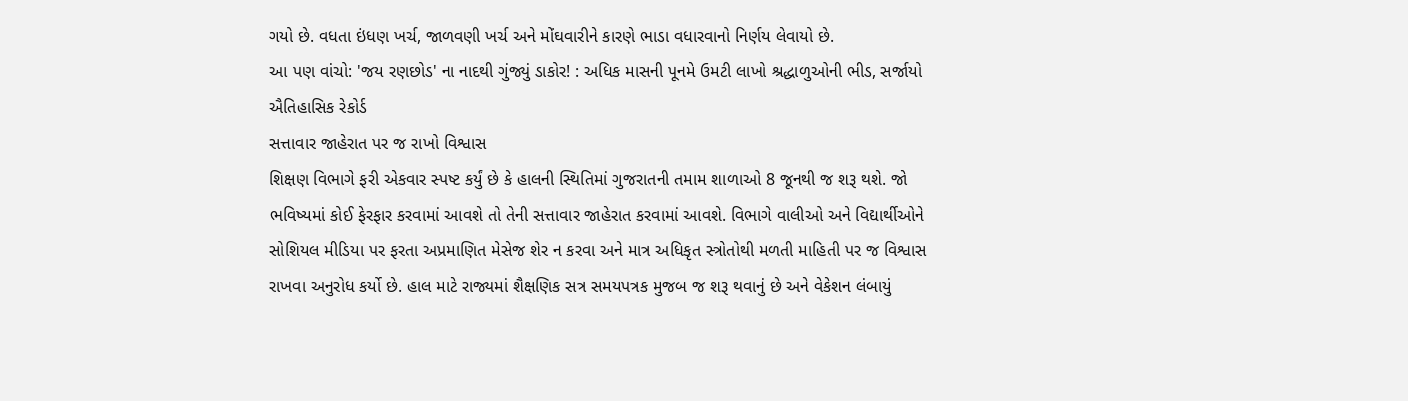ગયો છે. વધતા ઇંધણ ખર્ચ, જાળવણી ખર્ચ અને મોંઘવારીને કારણે ભાડા વધારવાનો નિર્ણય લેવાયો છે.
આ પણ વાંચો: 'જય રણછોડ' ના નાદથી ગુંજ્યું ડાકોર! : અધિક માસની પૂનમે ઉમટી લાખો શ્રદ્ધાળુઓની ભીડ, સર્જાયો ઐતિહાસિક રેકોર્ડ
સત્તાવાર જાહેરાત પર જ રાખો વિશ્વાસ
શિક્ષણ વિભાગે ફરી એકવાર સ્પષ્ટ કર્યું છે કે હાલની સ્થિતિમાં ગુજરાતની તમામ શાળાઓ 8 જૂનથી જ શરૂ થશે. જો ભવિષ્યમાં કોઈ ફેરફાર કરવામાં આવશે તો તેની સત્તાવાર જાહેરાત કરવામાં આવશે. વિભાગે વાલીઓ અને વિદ્યાર્થીઓને સોશિયલ મીડિયા પર ફરતા અપ્રમાણિત મેસેજ શેર ન કરવા અને માત્ર અધિકૃત સ્ત્રોતોથી મળતી માહિતી પર જ વિશ્વાસ રાખવા અનુરોધ કર્યો છે. હાલ માટે રાજ્યમાં શૈક્ષણિક સત્ર સમયપત્રક મુજબ જ શરૂ થવાનું છે અને વેકેશન લંબાયું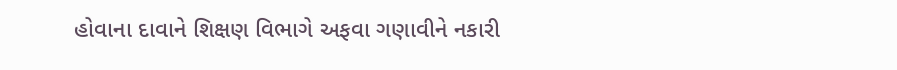હોવાના દાવાને શિક્ષણ વિભાગે અફવા ગણાવીને નકારી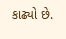કાઢ્યો છે.